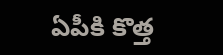ఏపీకి కొత్త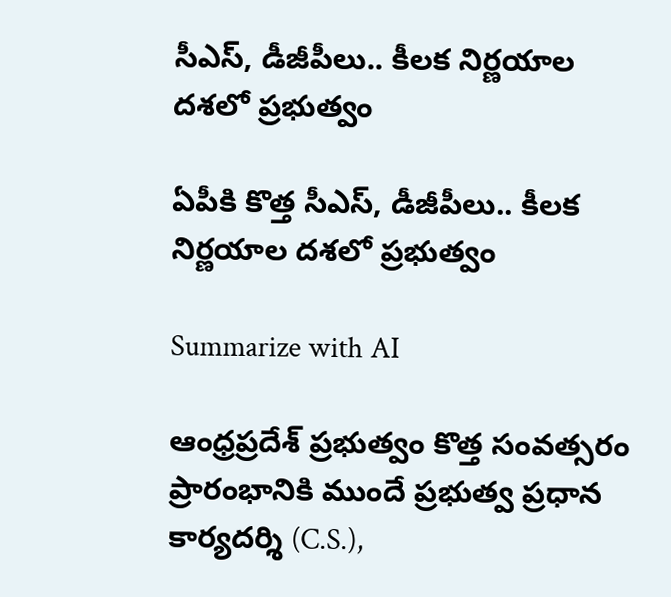సీఎస్, డీజీపీలు.. కీలక నిర్ణయాల దశలో ప్రభుత్వం

ఏపీకి కొత్త సీఎస్, డీజీపీలు.. కీలక నిర్ణయాల దశలో ప్రభుత్వం

Summarize with AI

ఆంధ్రప్రదేశ్‌ ప్రభుత్వం కొత్త సంవత్సరం ప్రారంభానికి ముందే ప్రభుత్వ ప్రధాన కార్యదర్శి (C.S.),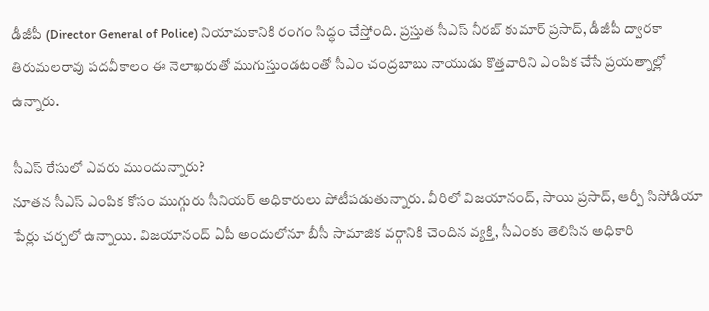డీజీపీ (Director General of Police) నియామకానికి రంగం సిద్ధం చేస్తోంది. ప్రస్తుత సీఎస్ నీరబ్ కుమార్ ప్రసాద్, డీజీపీ ద్వారకా తిరుమలరావు పదవీకాలం ఈ నెలాఖరుతో ముగుస్తుండటంతో సీఎం చంద్రబాబు నాయుడు కొత్తవారిని ఎంపిక చేసే ప్రయత్నాల్లో ఉన్నారు.

సీఎస్ రేసులో ఎవరు ముందున్నారు?
నూతన సీఎస్ ఎంపిక కోసం ముగ్గురు సీనియర్ అధికారులు పోటీపడుతున్నారు. వీరిలో విజయానంద్, సాయి ప్రసాద్, ఆర్పీ సిసోడియా పేర్లు చర్చలో ఉన్నాయి. విజయానంద్ ఏపీ అందులోనూ బీసీ సామాజిక వర్గానికి చెందిన వ్యక్తి, సీఎంకు తెలిసిన అధికారి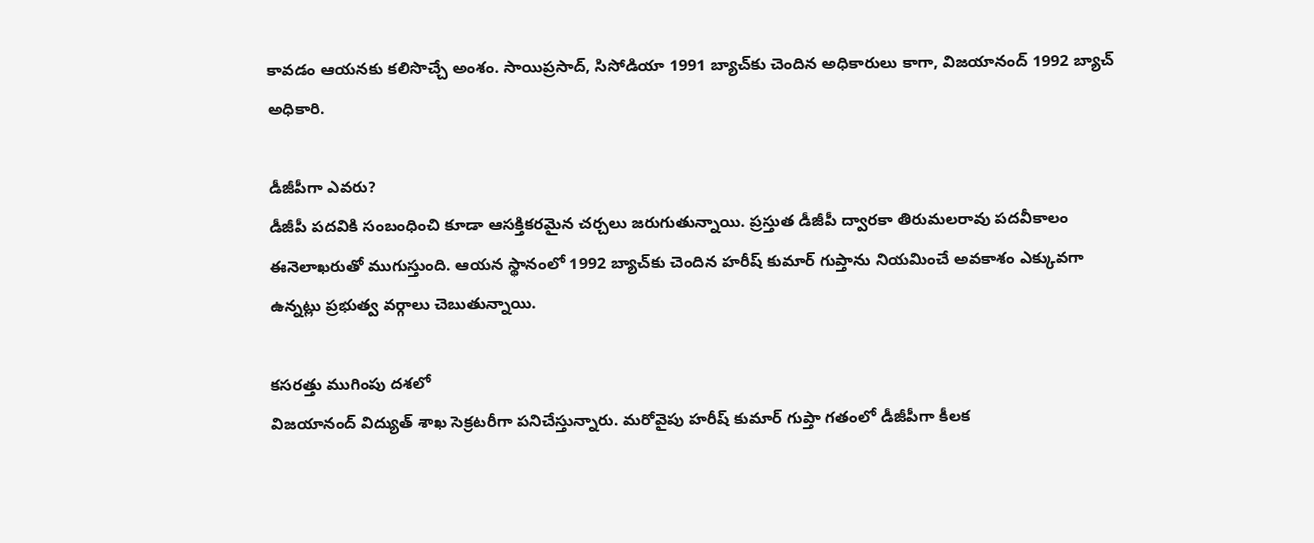కావ‌డం ఆయ‌న‌కు క‌లిసొచ్చే అంశం. సాయిప్రసాద్, సిసోడియా 1991 బ్యాచ్‌కు చెందిన అధికారులు కాగా, విజయానంద్ 1992 బ్యాచ్ అధికారి.

డీజీపీగా ఎవరు?
డీజీపీ పదవికి సంబంధించి కూడా ఆసక్తికరమైన చర్చలు జరుగుతున్నాయి. ప్రస్తుత డీజీపీ ద్వారకా తిరుమలరావు పదవీకాలం ఈనెలాఖ‌రుతో ముగుస్తుంది. ఆయన స్థానంలో 1992 బ్యాచ్‌కు చెందిన హరీష్‌ కుమార్‌ గుప్తాను నియమించే అవకాశం ఎక్కువగా ఉన్నట్లు ప్రభుత్వ వర్గాలు చెబుతున్నాయి.

కసరత్తు ముగింపు దశలో
విజయానంద్‌ విద్యుత్ శాఖ సెక్రటరీగా పనిచేస్తున్నారు. మరోవైపు హరీష్‌ కుమార్‌ గుప్తా గతంలో డీజీపీగా కీలక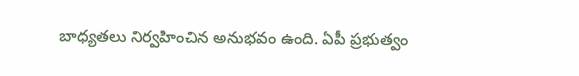బాధ్యతలు నిర్వహించిన అనుభవం ఉంది. ఏపీ ప్రభుత్వం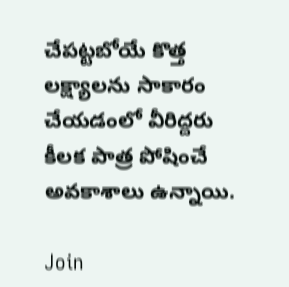చేపట్టబోయే కొత్త లక్ష్యాలను సాకారం చేయడంలో వీరిద్దరు కీలక పాత్ర పోషించే అవకాశాలు ఉన్నాయి.

Join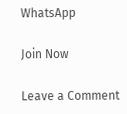WhatsApp

Join Now

Leave a Comment